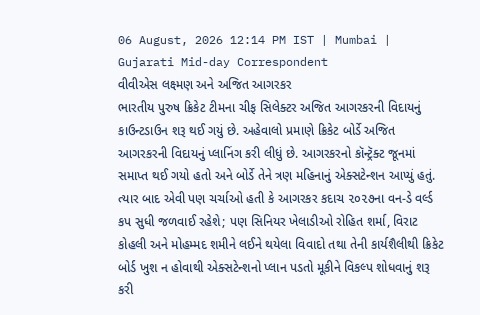06 August, 2026 12:14 PM IST | Mumbai | Gujarati Mid-day Correspondent
વીવીએસ લક્ષ્મણ અને અજિત આગરકર
ભારતીય પુરુષ ક્રિકેટ ટીમના ચીફ સિલેક્ટર અજિત આગરકરની વિદાયનું કાઉન્ટડાઉન શરૂ થઈ ગયું છે. અહેવાલો પ્રમાણે ક્રિકેટ બોર્ડે અજિત આગરકરની વિદાયનું પ્લાનિંગ કરી લીધું છે. આગરકરનો કૉન્ટ્રૅક્ટ જૂનમાં સમાપ્ત થઈ ગયો હતો અને બોર્ડે તેને ત્રણ મહિનાનું એક્સટેન્શન આપ્યું હતું. ત્યાર બાદ એવી પણ ચર્ચાઓ હતી કે આગરકર કદાચ ૨૦૨૭ના વન-ડે વર્લ્ડ કપ સુધી જળવાઈ રહેશે; પણ સિનિયર ખેલાડીઓ રોહિત શર્મા, વિરાટ કોહલી અને મોહમ્મદ શમીને લઈને થયેલા વિવાદો તથા તેની કાર્યશૈલીથી ક્રિકેટ બોર્ડ ખુશ ન હોવાથી એક્સટેન્શનો પ્લાન પડતો મૂકીને વિકલ્પ શોધવાનું શરૂ કરી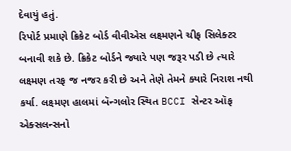દેવાયું હતું.
રિપોર્ટ પ્રમાણે ક્રિકેટ બોર્ડ વીવીએસ લક્ષ્મણને ચીફ સિલેક્ટર બનાવી શકે છે. ક્રિકેટ બોર્ડને જ્યારે પણ જરૂર પડી છે ત્યારે લક્ષ્મણ તરફ જ નજર કરી છે અને તેણે તેમને ક્યારે નિરાશ નથી કર્યા. લક્ષ્મણ હાલમાં બૅન્ગલોર સ્થિત BCCI સેન્ટર ઑફ એક્સલન્સનો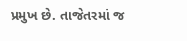પ્રમુખ છે. તાજેતરમાં જ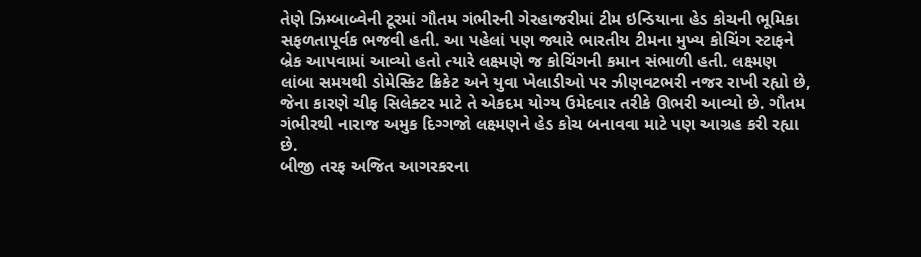તેણે ઝિમ્બાબ્વેની ટૂરમાં ગૌતમ ગંભીરની ગેરહાજરીમાં ટીમ ઇન્ડિયાના હેડ કોચની ભૂમિકા સફળતાપૂર્વક ભજવી હતી. આ પહેલાં પણ જ્યારે ભારતીય ટીમના મુખ્ય કોચિંગ સ્ટાફને બ્રેક આપવામાં આવ્યો હતો ત્યારે લક્ષ્મણે જ કોચિંગની કમાન સંભાળી હતી. લક્ષ્મણ લાંબા સમયથી ડોમેસ્કિટ ક્રિકેટ અને યુવા ખેલાડીઓ પર ઝીણવટભરી નજર રાખી રહ્યો છે, જેના કારણે ચીફ સિલેક્ટર માટે તે એકદમ યોગ્ય ઉમેદવાર તરીકે ઊભરી આવ્યો છે. ગૌતમ ગંભીરથી નારાજ અમુક દિગ્ગજો લક્ષ્મણને હેડ કોચ બનાવવા માટે પણ આગ્રહ કરી રહ્યા છે.
બીજી તરફ અજિત આગરકરના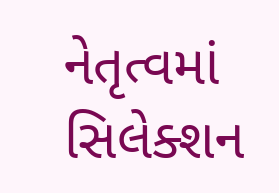નેતૃત્વમાં સિલેક્શન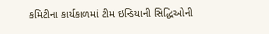કમિટીના કાર્યકાળમાં ટીમ ઇન્ડિયાની સિદ્ધિઓની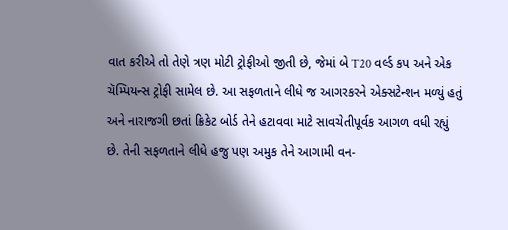વાત કરીએ તો તેણે ત્રણ મોટી ટ્રોફીઓ જીતી છે, જેમાં બે T20 વર્લ્ડ કપ અને એક ચૅમ્પિયન્સ ટ્રોફી સામેલ છે. આ સફળતાને લીધે જ આગરકરને એક્સટેન્શન મળ્યું હતું અને નારાજગી છતાં ક્રિકેટ બોર્ડ તેને હટાવવા માટે સાવચેતીપૂર્વક આગળ વધી રહ્યું છે. તેની સફળતાને લીધે હજુ પણ અમુક તેને આગામી વન-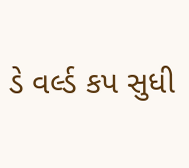ડે વર્લ્ડ કપ સુધી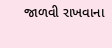જાળવી રાખવાના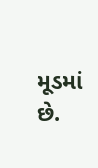મૂડમાં છે.